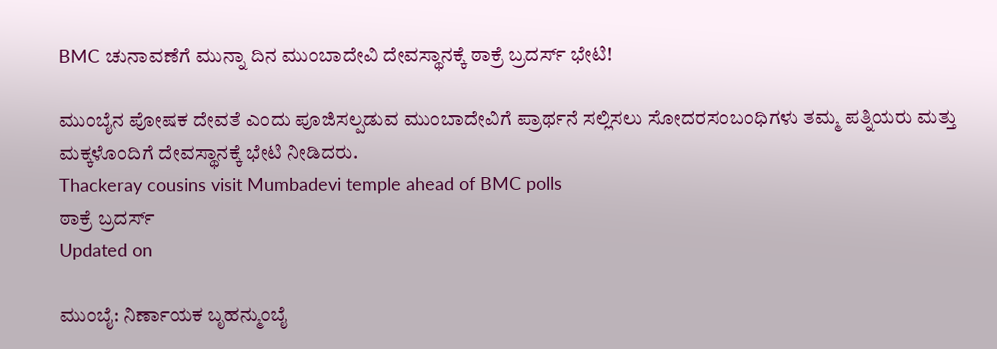BMC ಚುನಾವಣೆಗೆ ಮುನ್ನಾ ದಿನ ಮುಂಬಾದೇವಿ ದೇವಸ್ಥಾನಕ್ಕೆ ಠಾಕ್ರೆ ಬ್ರದರ್ಸ್ ಭೇಟಿ!

ಮುಂಬೈನ ಪೋಷಕ ದೇವತೆ ಎಂದು ಪೂಜಿಸಲ್ಪಡುವ ಮುಂಬಾದೇವಿಗೆ ಪ್ರಾರ್ಥನೆ ಸಲ್ಲಿಸಲು ಸೋದರಸಂಬಂಧಿಗಳು ತಮ್ಮ ಪತ್ನಿಯರು ಮತ್ತು ಮಕ್ಕಳೊಂದಿಗೆ ದೇವಸ್ಥಾನಕ್ಕೆ ಭೇಟಿ ನೀಡಿದರು.
Thackeray cousins visit Mumbadevi temple ahead of BMC polls
ಠಾಕ್ರೆ ಬ್ರದರ್ಸ್
Updated on

ಮುಂಬೈ: ನಿರ್ಣಾಯಕ ಬೃಹನ್ಮುಂಬೈ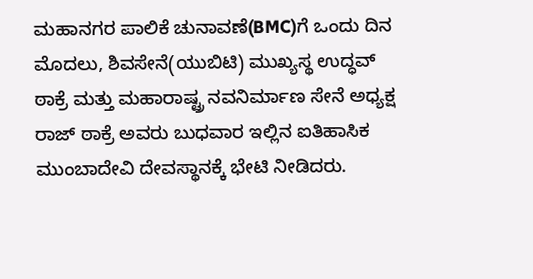ಮಹಾನಗರ ಪಾಲಿಕೆ ಚುನಾವಣೆ(BMC)ಗೆ ಒಂದು ದಿನ ಮೊದಲು, ಶಿವಸೇನೆ(ಯುಬಿಟಿ) ಮುಖ್ಯಸ್ಥ ಉದ್ಧವ್ ಠಾಕ್ರೆ ಮತ್ತು ಮಹಾರಾಷ್ಟ್ರ ನವನಿರ್ಮಾಣ ಸೇನೆ ಅಧ್ಯಕ್ಷ ರಾಜ್ ಠಾಕ್ರೆ ಅವರು ಬುಧವಾರ ಇಲ್ಲಿನ ಐತಿಹಾಸಿಕ ಮುಂಬಾದೇವಿ ದೇವಸ್ಥಾನಕ್ಕೆ ಭೇಟಿ ನೀಡಿದರು.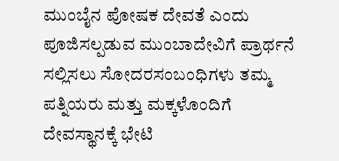ಮುಂಬೈನ ಪೋಷಕ ದೇವತೆ ಎಂದು ಪೂಜಿಸಲ್ಪಡುವ ಮುಂಬಾದೇವಿಗೆ ಪ್ರಾರ್ಥನೆ ಸಲ್ಲಿಸಲು ಸೋದರಸಂಬಂಧಿಗಳು ತಮ್ಮ ಪತ್ನಿಯರು ಮತ್ತು ಮಕ್ಕಳೊಂದಿಗೆ ದೇವಸ್ಥಾನಕ್ಕೆ ಭೇಟಿ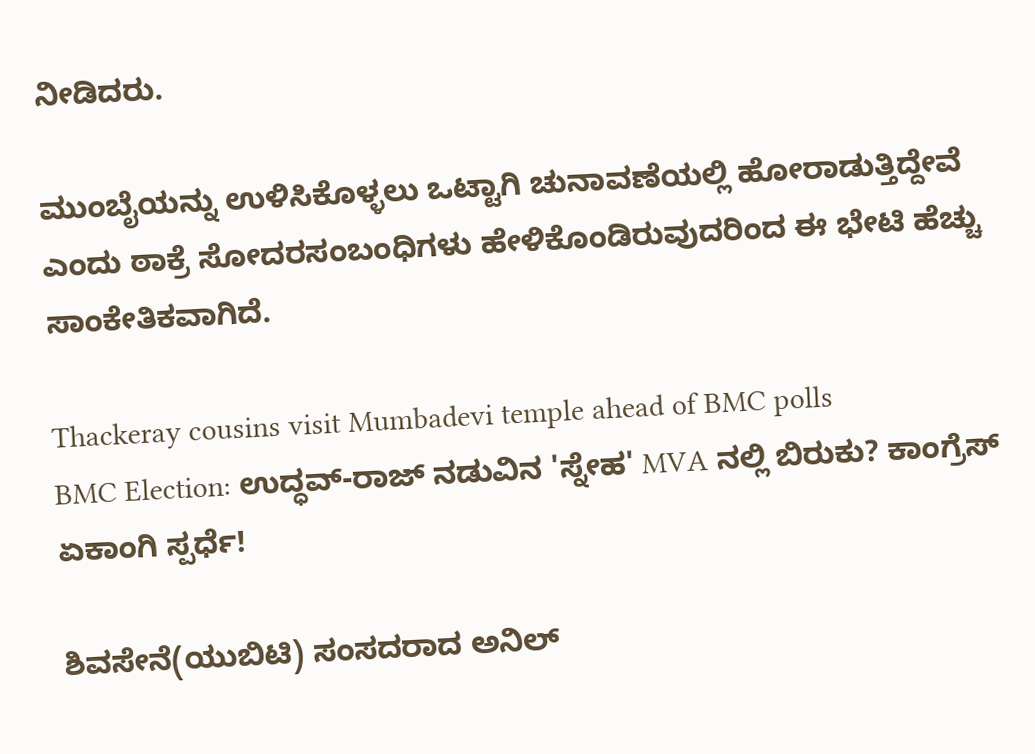ನೀಡಿದರು.

ಮುಂಬೈಯನ್ನು ಉಳಿಸಿಕೊಳ್ಳಲು ಒಟ್ಟಾಗಿ ಚುನಾವಣೆಯಲ್ಲಿ ಹೋರಾಡುತ್ತಿದ್ದೇವೆ ಎಂದು ಠಾಕ್ರೆ ಸೋದರಸಂಬಂಧಿಗಳು ಹೇಳಿಕೊಂಡಿರುವುದರಿಂದ ಈ ಭೇಟಿ ಹೆಚ್ಚು ಸಾಂಕೇತಿಕವಾಗಿದೆ.

Thackeray cousins visit Mumbadevi temple ahead of BMC polls
BMC Election: ಉದ್ಧವ್-ರಾಜ್ ನಡುವಿನ 'ಸ್ನೇಹ' MVA ನಲ್ಲಿ ಬಿರುಕು? ಕಾಂಗ್ರೆಸ್‌ ಏಕಾಂಗಿ ಸ್ಪರ್ಧೆ!

ಶಿವಸೇನೆ(ಯುಬಿಟಿ) ಸಂಸದರಾದ ಅನಿಲ್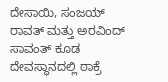ದೇಸಾಯಿ, ಸಂಜಯ್ ರಾವತ್ ಮತ್ತು ಅರವಿಂದ್ ಸಾವಂತ್ ಕೂಡ ದೇವಸ್ಥಾನದಲ್ಲಿ ಠಾಕ್ರೆ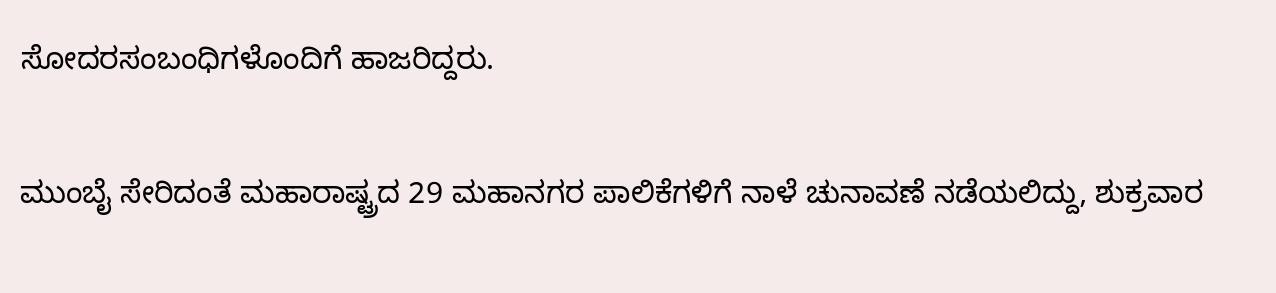ಸೋದರಸಂಬಂಧಿಗಳೊಂದಿಗೆ ಹಾಜರಿದ್ದರು.

ಮುಂಬೈ ಸೇರಿದಂತೆ ಮಹಾರಾಷ್ಟ್ರದ 29 ಮಹಾನಗರ ಪಾಲಿಕೆಗಳಿಗೆ ನಾಳೆ ಚುನಾವಣೆ ನಡೆಯಲಿದ್ದು, ಶುಕ್ರವಾರ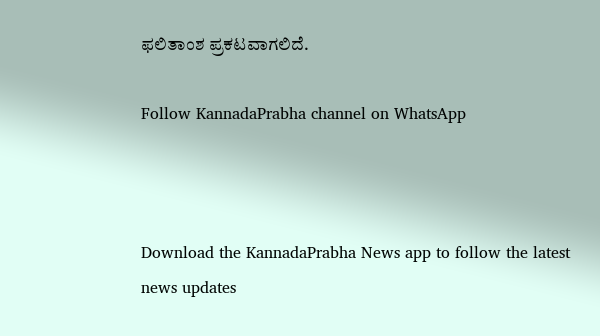ಫಲಿತಾಂಶ ಪ್ರಕಟವಾಗಲಿದೆ.

Follow KannadaPrabha channel on WhatsApp



Download the KannadaPrabha News app to follow the latest news updates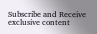Subscribe and Receive exclusive content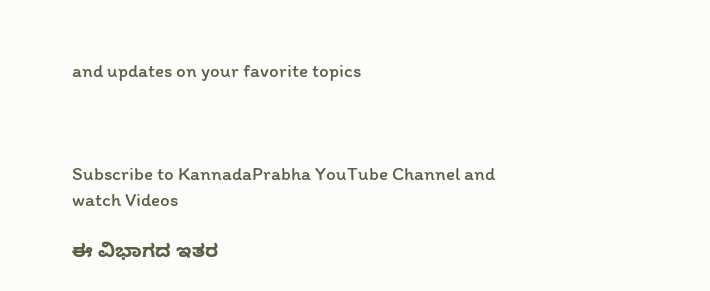and updates on your favorite topics



Subscribe to KannadaPrabha YouTube Channel and watch Videos

ಈ ವಿಭಾಗದ ಇತರ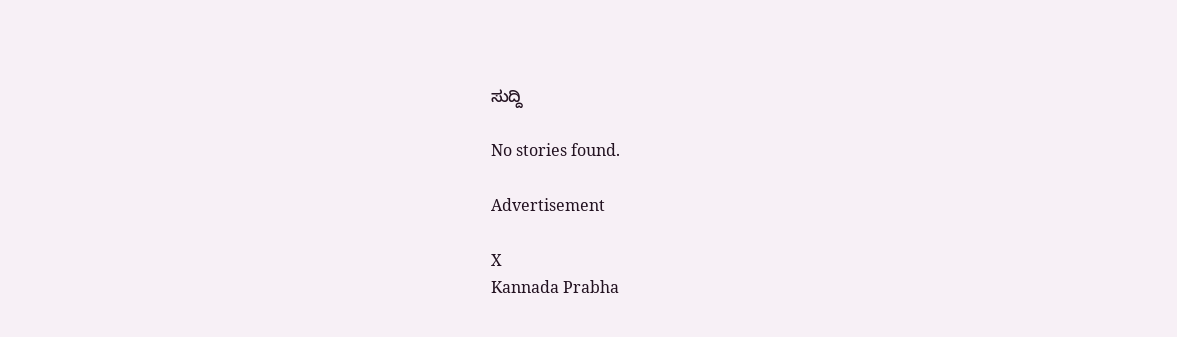ಸುದ್ದಿ

No stories found.

Advertisement

X
Kannada Prabha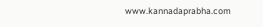www.kannadaprabha.com